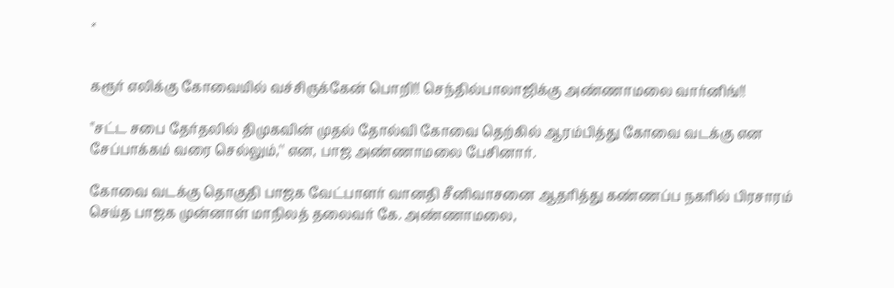×


கரூர் எலிக்கு கோவையில் வச்சிருக்கேன் பொறி!! செந்தில்பாலாஜிக்கு அண்ணாமலை வார்னிங்!!

''சட்ட சபை தேர்தலில் திமுகவின் முதல் தோல்வி கோவை தெற்கில் ஆரம்பித்து கோவை வடக்கு என சேப்பாக்கம் வரை செல்லும்,'' என, பாஜ அண்ணாமலை பேசினார்.

கோவை வடக்கு தொகுதி பாஜக வேட்பாளர் வானதி சீனிவாசனை ஆதரித்து கண்ணப்ப நகரில் பிரசாரம் செய்த பாஜக முன்னாள் மாநிலத் தலைவர் கே. அண்ணாமலை,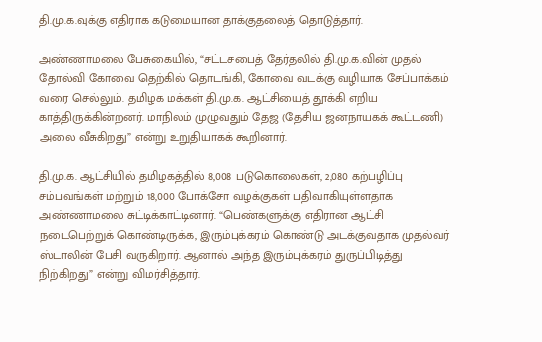தி.மு.க.வுக்கு எதிராக கடுமையான தாக்குதலைத் தொடுத்தார்.

அண்ணாமலை பேசுகையில், “சட்டசபைத் தேர்தலில் தி.மு.க.வின் முதல் தோல்வி கோவை தெற்கில் தொடங்கி, கோவை வடக்கு வழியாக சேப்பாக்கம் வரை செல்லும். தமிழக மக்கள் தி.மு.க. ஆட்சியைத் தூக்கி எறிய காத்திருக்கின்றனர். மாநிலம் முழுவதும் தேஜ (தேசிய ஜனநாயகக் கூட்டணி) அலை வீசுகிறது” என்று உறுதியாகக் கூறினார்.

தி.மு.க. ஆட்சியில் தமிழகத்தில் 8,008 படுகொலைகள், 2,080 கற்பழிப்பு சம்பவங்கள் மற்றும் 18,000 போக்சோ வழக்குகள் பதிவாகியுள்ளதாக அண்ணாமலை சுட்டிக்காட்டினார். “பெண்களுக்கு எதிரான ஆட்சி நடைபெற்றுக் கொண்டிருக்க, இரும்புக்கரம் கொண்டு அடக்குவதாக முதல்வர் ஸ்டாலின் பேசி வருகிறார். ஆனால் அந்த இரும்புக்கரம் துருப்பிடித்து நிற்கிறது” என்று விமர்சித்தார்.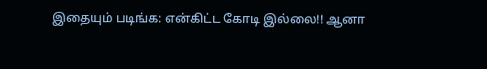இதையும் படிங்க: என்கிட்ட கோடி இல்லை!! ஆனா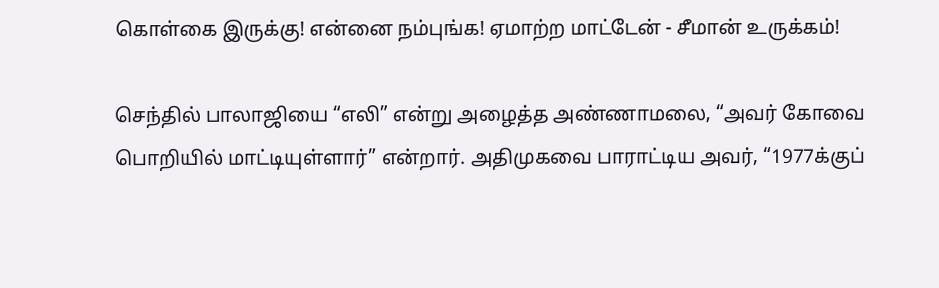கொள்கை இருக்கு! என்னை நம்புங்க! ஏமாற்ற மாட்டேன் - சீமான் உருக்கம்!

செந்தில் பாலாஜியை “எலி” என்று அழைத்த அண்ணாமலை, “அவர் கோவை பொறியில் மாட்டியுள்ளார்” என்றார். அதிமுகவை பாராட்டிய அவர், “1977க்குப்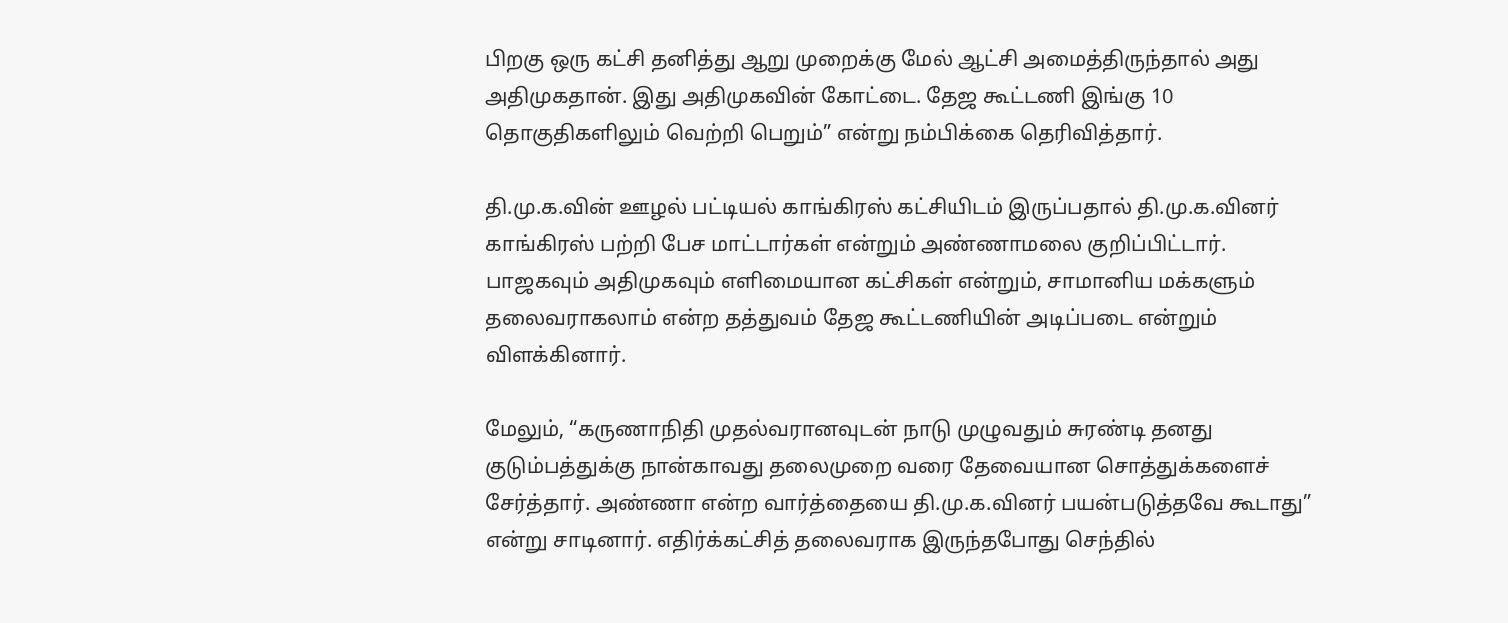பிறகு ஒரு கட்சி தனித்து ஆறு முறைக்கு மேல் ஆட்சி அமைத்திருந்தால் அது அதிமுகதான். இது அதிமுகவின் கோட்டை. தேஜ கூட்டணி இங்கு 10 தொகுதிகளிலும் வெற்றி பெறும்” என்று நம்பிக்கை தெரிவித்தார்.

தி.மு.க.வின் ஊழல் பட்டியல் காங்கிரஸ் கட்சியிடம் இருப்பதால் தி.மு.க.வினர் காங்கிரஸ் பற்றி பேச மாட்டார்கள் என்றும் அண்ணாமலை குறிப்பிட்டார். பாஜகவும் அதிமுகவும் எளிமையான கட்சிகள் என்றும், சாமானிய மக்களும் தலைவராகலாம் என்ற தத்துவம் தேஜ கூட்டணியின் அடிப்படை என்றும் விளக்கினார்.

மேலும், “கருணாநிதி முதல்வரானவுடன் நாடு முழுவதும் சுரண்டி தனது குடும்பத்துக்கு நான்காவது தலைமுறை வரை தேவையான சொத்துக்களைச் சேர்த்தார். அண்ணா என்ற வார்த்தையை தி.மு.க.வினர் பயன்படுத்தவே கூடாது” என்று சாடினார். எதிர்க்கட்சித் தலைவராக இருந்தபோது செந்தில்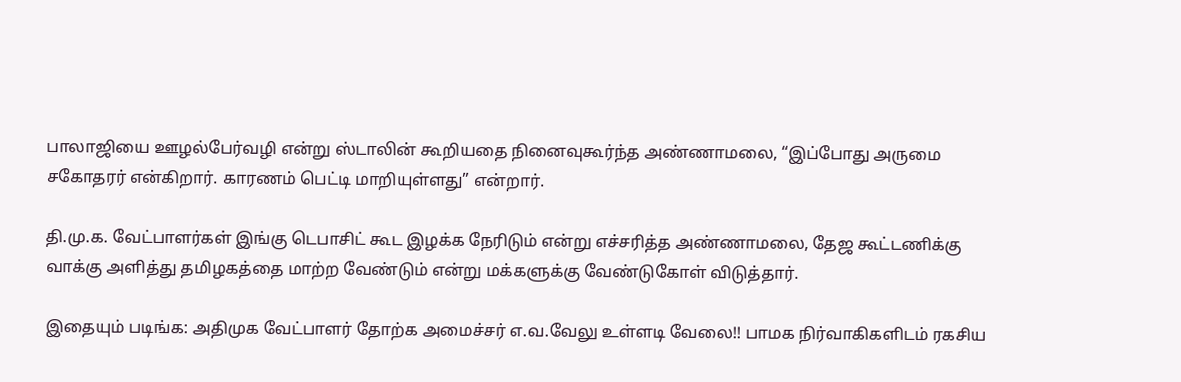பாலாஜியை ஊழல்பேர்வழி என்று ஸ்டாலின் கூறியதை நினைவுகூர்ந்த அண்ணாமலை, “இப்போது அருமை சகோதரர் என்கிறார். காரணம் பெட்டி மாறியுள்ளது” என்றார்.

தி.மு.க. வேட்பாளர்கள் இங்கு டெபாசிட் கூட இழக்க நேரிடும் என்று எச்சரித்த அண்ணாமலை, தேஜ கூட்டணிக்கு வாக்கு அளித்து தமிழகத்தை மாற்ற வேண்டும் என்று மக்களுக்கு வேண்டுகோள் விடுத்தார்.

இதையும் படிங்க: அதிமுக வேட்பாளர் தோற்க அமைச்சர் எ.வ.வேலு உள்ளடி வேலை!! பாமக நிர்வாகிகளிடம் ரகசிய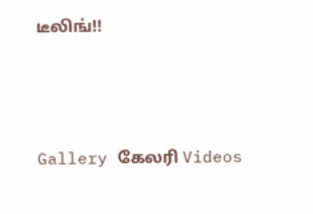டீலிங்!!




Gallery கேலரி Videos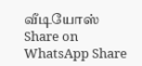வீடியோஸ் Share on WhatsApp Share